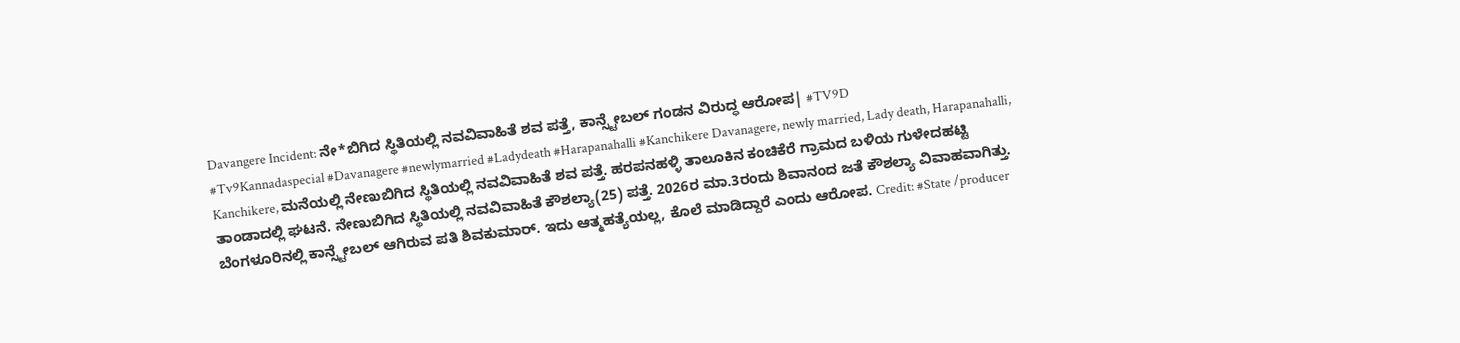Davangere Incident: ನೇ*ಬಿಗಿದ ಸ್ಥಿತಿಯಲ್ಲಿ ನವವಿವಾಹಿತೆ ಶವ ಪತ್ತೆ, ಕಾನ್ಸ್ಟೇಬಲ್ ಗಂಡನ ವಿರುದ್ಧ ಆರೋಪ| #TV9D
#Tv9Kannadaspecial #Davanagere #newlymarried #Ladydeath #Harapanahalli #Kanchikere Davanagere, newly married, Lady death, Harapanahalli, Kanchikere, ಮನೆಯಲ್ಲಿ ನೇಣುಬಿಗಿದ ಸ್ಥಿತಿಯಲ್ಲಿ ನವವಿವಾಹಿತೆ ಶವ ಪತ್ತೆ. ಹರಪನಹಳ್ಳಿ ತಾಲೂಕಿನ ಕಂಚಿಕೆರೆ ಗ್ರಾಮದ ಬಳಿಯ ಗುಳೇದಹಟ್ಟಿ ತಾಂಡಾದಲ್ಲಿ ಘಟನೆ. ನೇಣುಬಿಗಿದ ಸ್ಥಿತಿಯಲ್ಲಿ ನವವಿವಾಹಿತೆ ಕೌಶಲ್ಯಾ(25) ಪತ್ತೆ. 2026ರ ಮಾ.3ರಂದು ಶಿವಾನಂದ ಜತೆ ಕೌಶಲ್ಯಾ ವಿವಾಹವಾಗಿತ್ತು. ಬೆಂಗಳೂರಿನಲ್ಲಿ ಕಾನ್ಸ್ಟೇಬಲ್ ಆಗಿರುವ ಪತಿ ಶಿವಕುಮಾರ್. ಇದು ಆತ್ಮಹತ್ಯೆಯಲ್ಲ, ಕೊಲೆ ಮಾಡಿದ್ದಾರೆ ಎಂದು ಆರೋಪ. Credit: #State /producer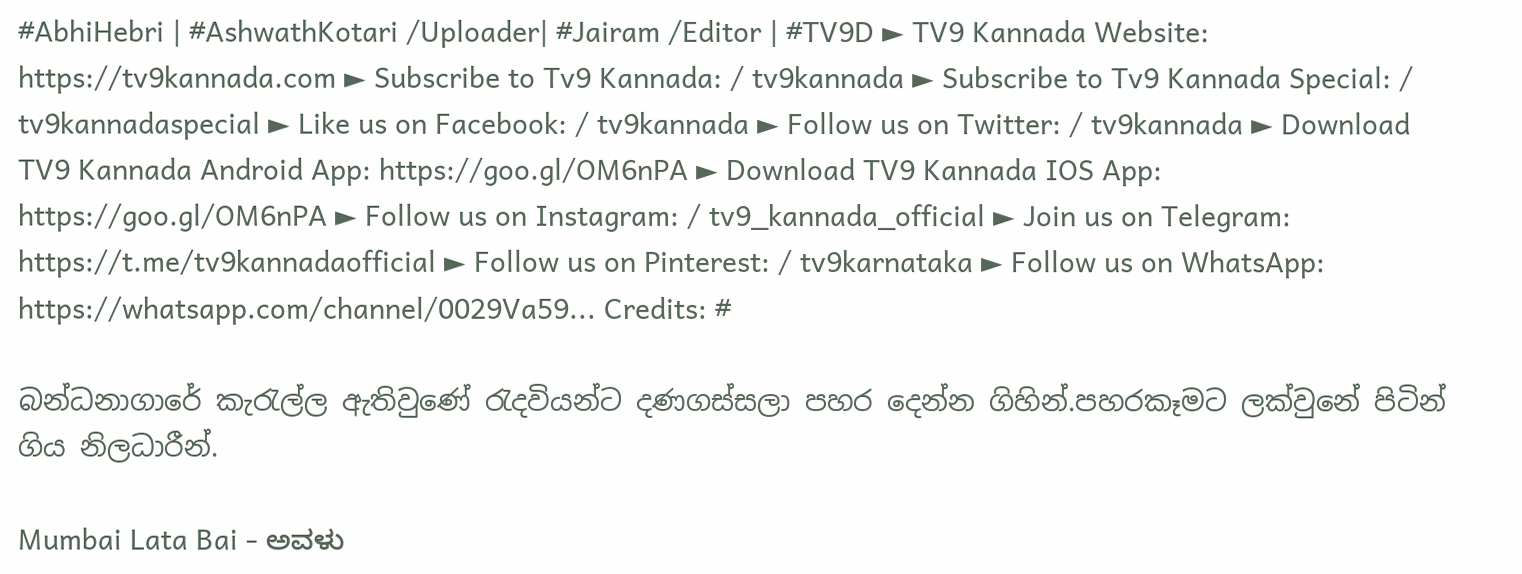#AbhiHebri | #AshwathKotari /Uploader| #Jairam /Editor | #TV9D ► TV9 Kannada Website: https://tv9kannada.com ► Subscribe to Tv9 Kannada: / tv9kannada ► Subscribe to Tv9 Kannada Special: / tv9kannadaspecial ► Like us on Facebook: / tv9kannada ► Follow us on Twitter: / tv9kannada ► Download TV9 Kannada Android App: https://goo.gl/OM6nPA ► Download TV9 Kannada IOS App: https://goo.gl/OM6nPA ► Follow us on Instagram: / tv9_kannada_official ► Join us on Telegram: https://t.me/tv9kannadaofficial ► Follow us on Pinterest: / tv9karnataka ► Follow us on WhatsApp: https://whatsapp.com/channel/0029Va59... Credits: #

බන්ධනාගාරේ කැරැල්ල ඇතිවුණේ රැදවියන්ට දණගස්සලා පහර දෙන්න ගිහින්.පහරකෑමට ලක්වුනේ පිටින් ගිය නිලධාරීන්.

Mumbai Lata Bai - ಅವಳು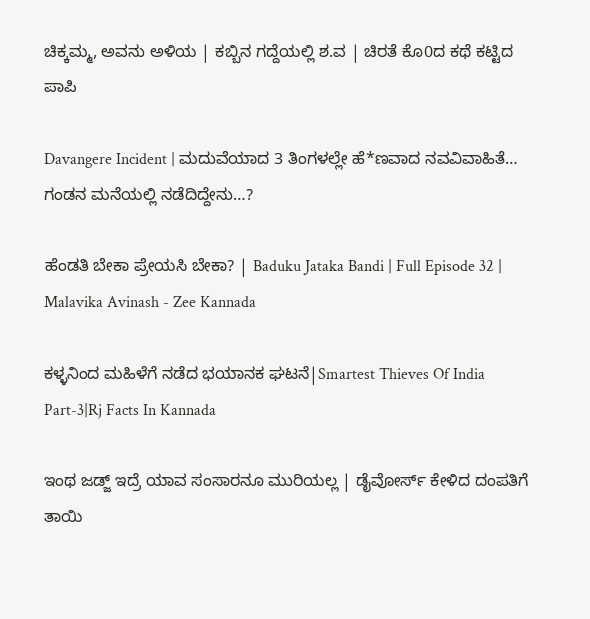ಚಿಕ್ಕಮ್ಮ, ಅವನು ಅಳಿಯ | ಕಬ್ಬಿನ ಗದ್ದೆಯಲ್ಲಿ ಶ.ವ | ಚಿರತೆ ಕೊ0ದ ಕಥೆ ಕಟ್ಟಿದ ಪಾಪಿ

Davangere Incident | ಮದುವೆಯಾದ 3 ತಿಂಗಳಲ್ಲೇ ಹೆ*ಣವಾದ ನವವಿವಾಹಿತೆ… ಗಂಡನ ಮನೆಯಲ್ಲಿ ನಡೆದಿದ್ದೇನು…?

ಹೆಂಡತಿ ಬೇಕಾ ಪ್ರೇಯಸಿ ಬೇಕಾ? | Baduku Jataka Bandi | Full Episode 32 | Malavika Avinash - Zee Kannada

ಕಳ್ಳನಿಂದ ಮಹಿಳೆಗೆ ನಡೆದ ಭಯಾನಕ ಘಟನೆ|Smartest Thieves Of India Part-3|Rj Facts In Kannada

ಇಂಥ ಜಡ್ಜ್ ಇದ್ರೆ ಯಾವ ಸಂಸಾರನೂ ಮುರಿಯಲ್ಲ | ಡೈವೋರ್ಸ್ ಕೇಳಿದ ದಂಪತಿಗೆ ತಾಯಿ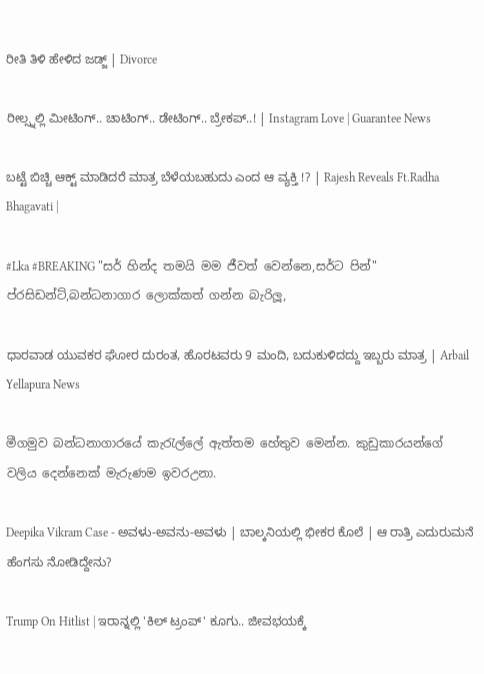ರೀತಿ ತಿಳಿ ಹೇಳಿದ ಜಡ್ಜ್ | Divorce

ರೀಲ್ಸ್ನಲ್ಲಿ ಮೀಟಿಂಗ್.. ಚಾಟಿಂಗ್.. ಡೇಟಿಂಗ್.. ಬ್ರೇಕಪ್..! | Instagram Love | Guarantee News

ಬಟ್ಟೆ ಬಿಚ್ಚಿ ಆಕ್ಟ್ ಮಾಡಿದರೆ ಮಾತ್ರ ಬೆಳೆಯಬಹುದು ಎಂದ ಆ ವ್ಯಕ್ತಿ !? | Rajesh Reveals Ft.Radha Bhagavati |

#Lka #BREAKING "සර් හින්ද තමයි මම ජීවත් වෙන්නෙ,සර්ට පින්" ප්රසිඩන්ට්,බන්ධනාගාර ලොක්කත් ගන්න බැරිලූ,

ಧಾರವಾಡ ಯುವಕರ ಘೋರ ದುರಂತ, ಹೊರಟವರು 9 ಮಂದಿ, ಬದುಕುಳಿದದ್ದು ಇಬ್ಬರು ಮಾತ್ರ | Arbail Yellapura News

මීගමුව බන්ධනාගාරයේ කැරැල්ලේ ඇත්තම හේතුව මෙන්න. කුඩුකාරයන්ගේ වලිය දෙන්නෙක් මැරුණම ඉවරඋනා.

Deepika Vikram Case - ಅವಳು-ಅವನು-ಅವಳು | ಬಾಲ್ಕನಿಯಲ್ಲಿ ಭೀಕರ ಕೊಲೆ | ಆ ರಾತ್ರಿ ಎದುರುಮನೆ ಹೆಂಗಸು ನೋಡಿದ್ದೇನು?

Trump On Hitlist | ಇರಾನ್ನಲ್ಲಿ 'ಕಿಲ್ ಟ್ರಂಪ್' ಕೂಗು.. ಜೀವಭಯಕ್ಕೆ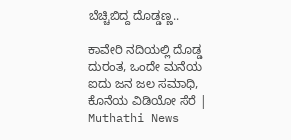ಬೆಚ್ಚಿಬಿದ್ದ ದೊಡ್ಡಣ್ಣ..

ಕಾವೇರಿ ನದಿಯಲ್ಲಿ ದೊಡ್ಡ ದುರಂತ, ಒಂದೇ ಮನೆಯ ಐದು ಜನ ಜಲ ಸಮಾಧಿ, ಕೊನೆಯ ವಿಡಿಯೋ ಸೆರೆ | Muthathi News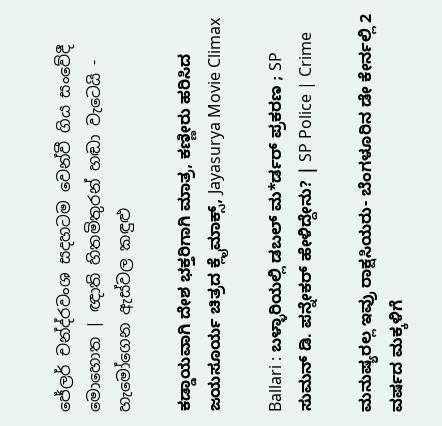ජේලර් චන්ද්රවංශ සදහටම වෙන්වී ගිය සංවේදී මොහොත | ඥාති හිතමිතුරන් හඬා වැටෙයි - හැමෝගෙන ඇස්වල කඳුළු

ಕಡ್ಡಾಯವಾಗಿ ದೇಶ ಭಕ್ತರಿಗಾಗಿ ಮಾತ್ರ, ಕಣ್ಣೀರು ಹರಿಸಿದ ಜಯಸೂರ್ಯ ಚಿತ್ರದ ಕ್ಲೈಮಾಕ್ಸ್, Jayasurya Movie Climax

Ballari : ಬಳ್ಳಾರಿಯಲ್ಲಿ ಡಬಲ್ ಮ*ರ್ಡರ್ ಪ್ರಕರಣ ; SP ಸುಮನ್ ಡಿ. ಪನ್ನೇಕರ್ ಹೇಳಿದ್ದೇನು? | SP Police | Crime

ಮನುಷ್ಯರಲ್ಲ ಇವ್ರು ರಾಕ್ಷಸಿಯರು- ಬೆಂಗಳೂರಿನ ಡೇ ಕೇರ್ನಲ್ಲಿ 2 ವರ್ಷದ ಮಕ್ಕಳಿಗೆ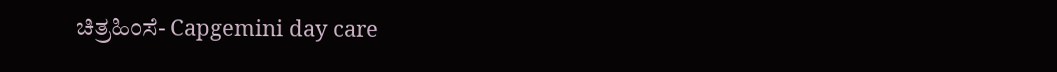ಚಿತ್ರಹಿಂಸೆ- Capgemini day care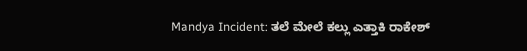Mandya Incident: ತಲೆ ಮೇಲೆ ಕಲ್ಲು ಎತ್ತಾಕಿ ರಾಕೇಶ್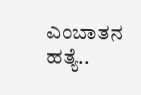ಎಂಬಾತನ ಹತ್ಯೆ..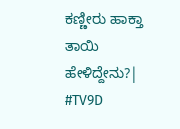ಕಣ್ಣೀರು ಹಾಕ್ತಾ ತಾಯಿ ಹೇಳಿದ್ದೇನು?| #TV9D